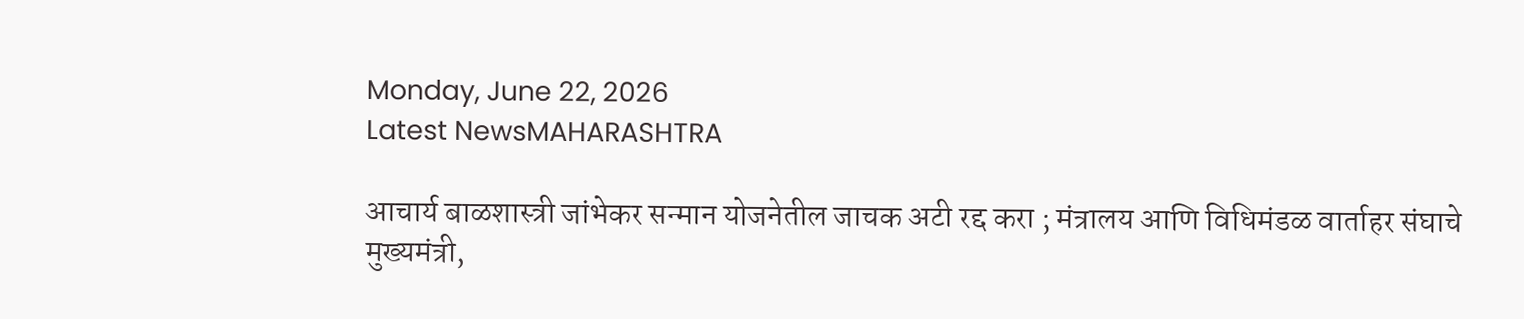Monday, June 22, 2026
Latest NewsMAHARASHTRA

आचार्य बाळशास्त्री जांभेकर सन्मान योजनेतील जाचक अटी रद्द करा ; मंत्रालय आणि विधिमंडळ वार्ताहर संघाचे मुख्यमंत्री,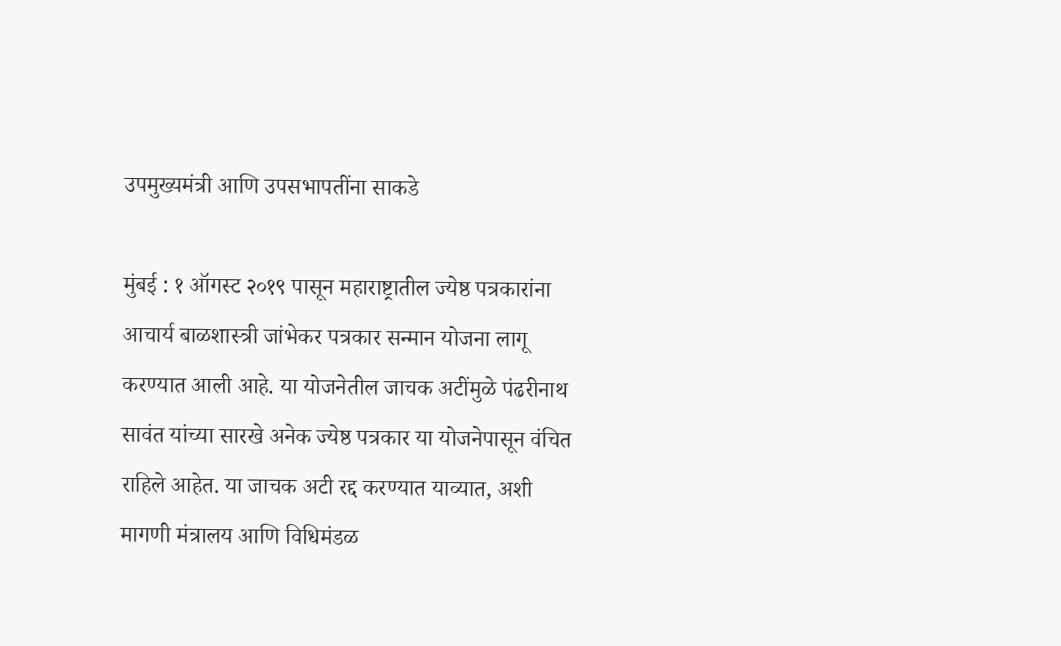उपमुख्यमंत्री आणि उपसभापतींना साकडे

मुंबई : १ ऑगस्ट २०१९ पासून महाराष्ट्रातील ज्येष्ठ पत्रकारांना आचार्य बाळशास्त्री जांभेकर पत्रकार सन्मान योजना लागू करण्यात आली आहे. या योजनेतील जाचक अटींमुळे पंढरीनाथ सावंत यांच्या सारखे अनेक ज्येष्ठ पत्रकार या योजनेपासून वंचित राहिले आहेत. या जाचक अटी रद्द करण्यात याव्यात, अशी मागणी मंत्रालय आणि विधिमंडळ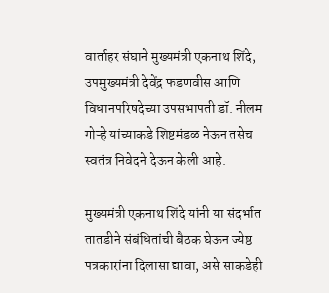वार्ताहर संघाने मुख्यमंत्री एकनाथ शिंदे, उपमुख्यमंत्री देवेंद्र फडणवीस आणि विधानपरिषदेच्या उपसभापती डॉ. नीलम गोऱ्हे यांच्याकडे शिष्टमंडळ नेऊन तसेच स्वतंत्र निवेदने देऊन केली आहे.

मुख्यमंत्री एकनाथ शिंदे यांनी या संदर्भात तातडीने संबंधितांची बैठक घेऊन ज्येष्ठ पत्रकारांना दिलासा द्यावा, असे साकडेही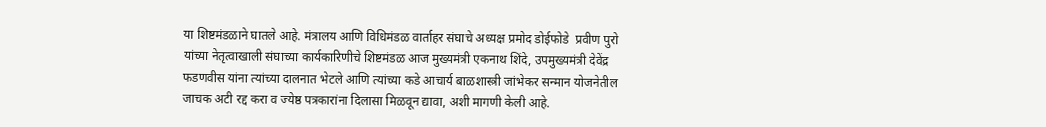या शिष्टमंडळाने घातले आहे. मंत्रालय आणि विधिमंडळ वार्ताहर संघाचे अध्यक्ष प्रमोद डोईफोडे  प्रवीण पुरो यांच्या नेतृत्वाखाली संघाच्या कार्यकारिणीचे शिष्टमंडळ आज मुख्यमंत्री एकनाथ शिंदे, उपमुख्यमंत्री देवेंद्र फडणवीस यांना त्यांच्या दालनात भेटले आणि त्यांच्या कडे आचार्य बाळशास्त्री जांभेकर सन्मान योजनेतील जाचक अटी रद्द करा व ज्येष्ठ पत्रकारांना दिलासा मिळवून द्यावा, अशी मागणी केली आहे.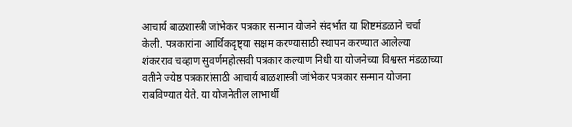आचार्य बाळशास्त्री जांभेकर पत्रकार सन्मान योजने संदर्भात या शिष्टमंडळाने चर्चा केली. पत्रकारांना आर्थिकदृष्ट्या सक्षम करण्यासाठी स्थापन करण्यात आलेल्या शंकरराव चव्हाण सुवर्णमहोत्सवी पत्रकार कल्याण निधी या योजनेच्या विश्वस्त मंडळाच्या वतीने ज्येष्ठ पत्रकारांसाठी आचार्य बाळशास्त्री जांभेकर पत्रकार सन्मान योजना राबविण्यात येते. या योजनेतील लाभार्थी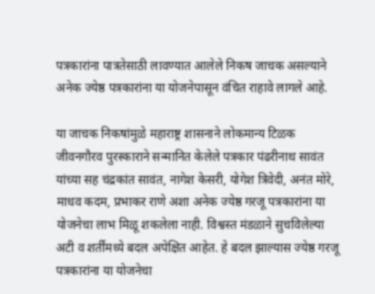पत्रकारांना पात्रतेसाठी लावण्यात आलेले निकष जाचक असल्याने अनेक ज्येष्ठ पत्रकारांना या योजनेपासून वंचित राहावे लागले आहे.

या जाचक निकषांमुळे महाराष्ट्र शासनाने लोकमान्य टिळक जीवनगौरव पुरस्काराने सन्मानित केलेले पत्रकार पंढरीनाथ सावंत यांच्या सह चंद्रकांत सावंत, नागेश केसरी, योगेश त्रिवेदी, अनंत मोरे, माधव कदम, प्रभाकर राणे अशा अनेक ज्येष्ठ गरजू पत्रकारांना या योजनेचा लाभ मिळू शकलेला नाही. विश्वस्त मंडळाने सुचविलेल्या अटी व शर्तींमध्ये बदल अपेक्षित आहेत. हे बदल झाल्यास ज्येष्ठ गरजू पत्रकारांना या योजनेचा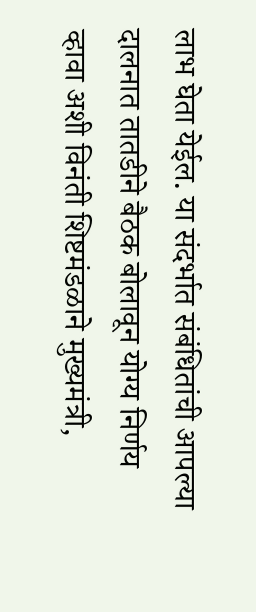लाभ घेता येईल. या संदर्भात संबंधितांची आपल्या दालनात तातडीने बैठक बोलावून योग्य निर्णय व्हावा अशी विनंती शिष्टमंडळाने मुख्यमंत्री,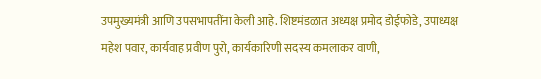उपमुख्यमंत्री आणि उपसभापतींना केली आहे. शिष्टमंडळात अध्यक्ष प्रमोद डोईफोडे, उपाध्यक्ष महेश पवार, कार्यवाह प्रवीण पुरो, कार्यकारिणी सदस्य कमलाकर वाणी,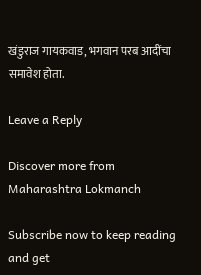खंडुराज गायकवाड, भगवान परब आदींचा समावेश होता.

Leave a Reply

Discover more from Maharashtra Lokmanch

Subscribe now to keep reading and get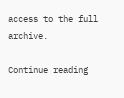access to the full archive.

Continue reading